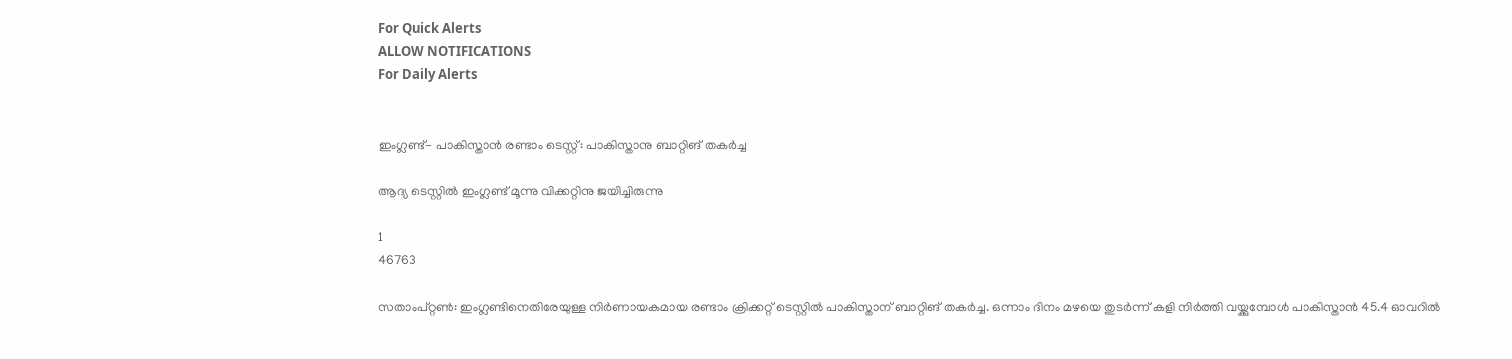For Quick Alerts
ALLOW NOTIFICATIONS
For Daily Alerts


ഇംഗ്ലണ്ട്- പാകിസ്താന്‍ രണ്ടാം ടെസ്റ്റ്: പാകിസ്താനു ബാറ്റിങ് തകര്‍ച്ച

ആദ്യ ടെസ്റ്റില്‍ ഇംഗ്ലണ്ട് മൂന്നു വിക്കറ്റിനു ജയിച്ചിരുന്നു

1
46763

സതാംപ്റ്റണ്‍: ഇംഗ്ലണ്ടിനെതിരേയുള്ള നിര്‍ണായകമായ രണ്ടാം ക്രിക്കറ്റ് ടെസ്റ്റില്‍ പാകിസ്താന് ബാറ്റിങ് തകര്‍ച്ച. ഒന്നാം ദിനം മഴയെ തുടര്‍ന്ന് കളി നിര്‍ത്തി വയ്ക്കുമ്പോള്‍ പാകിസ്താന്‍ 45.4 ഓവറില്‍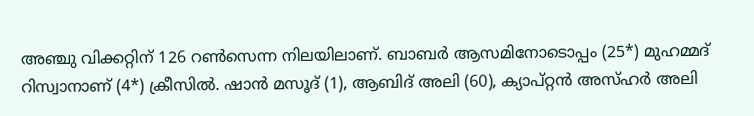അഞ്ചു വിക്കറ്റിന് 126 റണ്‍സെന്ന നിലയിലാണ്. ബാബര്‍ ആസമിനോടൊപ്പം (25*) മുഹമ്മദ് റിസ്വാനാണ് (4*) ക്രീസില്‍. ഷാന്‍ മസൂദ് (1), ആബിദ് അലി (60), ക്യാപ്റ്റന്‍ അസ്ഹര്‍ അലി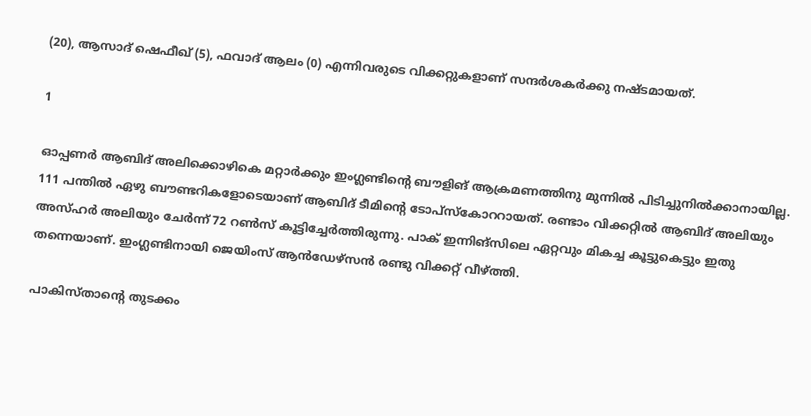(20), ആസാദ് ഷെഫീഖ് (5), ഫവാദ് ആലം (0) എന്നിവരുടെ വിക്കറ്റുകളാണ് സന്ദര്‍ശകര്‍ക്കു നഷ്ടമായത്.

1

ഓപ്പണര്‍ ആബിദ് അലിക്കൊഴികെ മറ്റാര്‍ക്കും ഇംഗ്ലണ്ടിന്റെ ബൗളിങ് ആക്രമണത്തിനു മുന്നില്‍ പിടിച്ചുനില്‍ക്കാനായില്ല. 111 പന്തില്‍ ഏഴു ബൗണ്ടറികളോടെയാണ് ആബിദ് ടീമിന്റെ ടോപ്‌സ്‌കോററായത്. രണ്ടാം വിക്കറ്റില്‍ ആബിദ് അലിയും അസ്ഹര്‍ അലിയും ചേര്‍ന്ന് 72 റണ്‍സ് കൂട്ടിച്ചേര്‍ത്തിരുന്നു. പാക് ഇന്നിങ്‌സിലെ ഏറ്റവും മികച്ച കൂട്ടുകെട്ടും ഇതു തന്നെയാണ്. ഇംഗ്ലണ്ടിനായി ജെയിംസ് ആന്‍ഡേഴ്‌സന്‍ രണ്ടു വിക്കറ്റ് വീഴ്ത്തി.

പാകിസ്താന്റെ തുടക്കം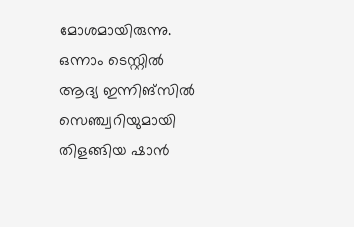മോശമായിരുന്നു. ഒന്നാം ടെസ്റ്റില്‍ ആദ്യ ഇന്നിങ്‌സില്‍ സെഞ്ച്വറിയുമായി തിളങ്ങിയ ഷാന്‍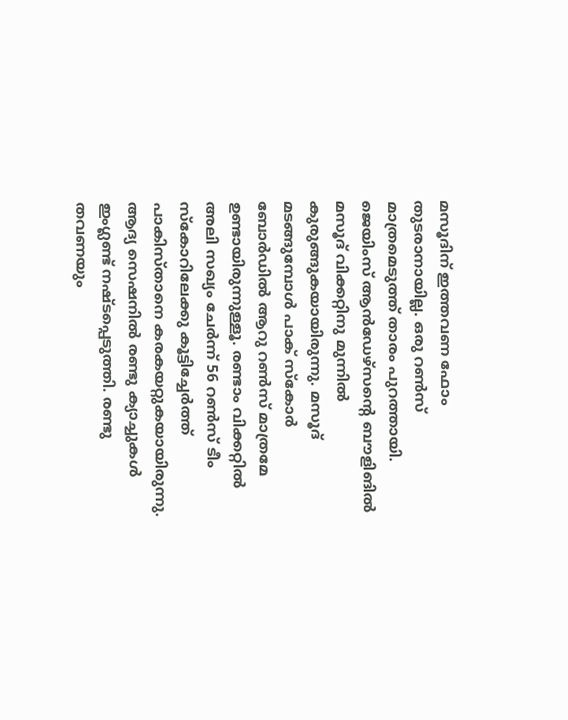മസൂദിന് ഇത്തവണ ഫോം തുടരാനായില്ല. ഒരു റണ്‍സ് മാത്രമെടുത്ത് താരം പുറത്തായി. ജെയിംസ് ആന്‍ഡേഴ്‌സന്റെ ബൗളിങില്‍ മസൂദ് വിക്കറ്റിനു മുന്നില്‍ കുരുങ്ങുകയായിരുന്നു. മസൂദ് മടങ്ങുമ്പോള്‍ പാക് സ്‌കോര്‍ ബോര്‍ഡില്‍ ആറു റണ്‍സ് മാത്രമേ ഉണ്ടായിരുന്നുള്ളൂ. രണ്ടാം വിക്കറ്റില്‍ അലി സഖ്യം ചേര്‍ന്ന് 56 റണ്‍സ് ടീം സ്‌കോറിലേക്കു കൂട്ടിച്ചേര്‍ത്ത് പാകിസ്താനെ കരകയറ്റുകയായിരുന്നു. ആദ്യ സെഷനില്‍ രണ്ടു ക്യാച്ചുകള്‍ ഇംഗ്ലണ്ട് നഷ്ടപ്പെടുത്തി. രണ്ടു തവണയും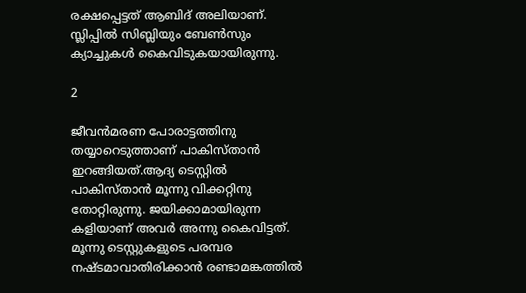രക്ഷപ്പെട്ടത് ആബിദ് അലിയാണ്. സ്ലിപ്പില്‍ സിബ്ലിയും ബേണ്‍സും ക്യാച്ചുകള്‍ കൈവിടുകയായിരുന്നു.

2

ജീവന്‍മരണ പോരാട്ടത്തിനു തയ്യാറെടുത്താണ് പാകിസ്താന്‍ ഇറങ്ങിയത്.ആദ്യ ടെസ്റ്റില്‍ പാകിസ്താന്‍ മൂന്നു വിക്കറ്റിനു തോറ്റിരുന്നു. ജയിക്കാമായിരുന്ന കളിയാണ് അവര്‍ അന്നു കൈവിട്ടത്. മൂന്നു ടെസ്റ്റുകളുടെ പരമ്പര നഷ്ടമാവാതിരിക്കാന്‍ രണ്ടാമങ്കത്തില്‍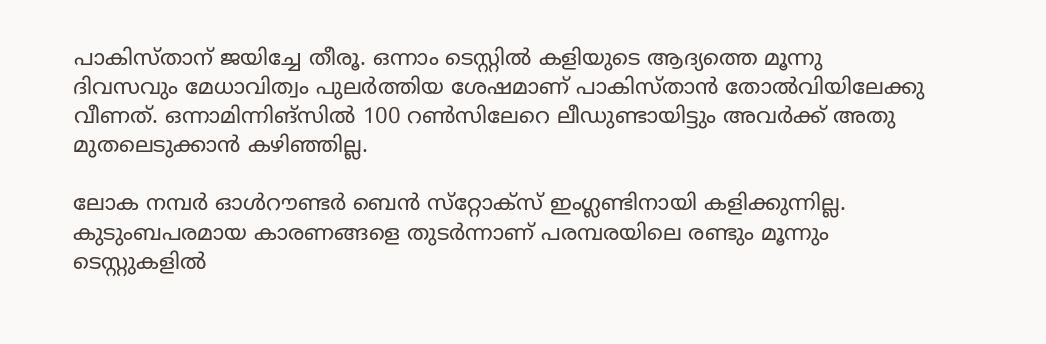പാകിസ്താന് ജയിച്ചേ തീരൂ. ഒന്നാം ടെസ്റ്റില്‍ കളിയുടെ ആദ്യത്തെ മൂന്നു ദിവസവും മേധാവിത്വം പുലര്‍ത്തിയ ശേഷമാണ് പാകിസ്താന്‍ തോല്‍വിയിലേക്കു വീണത്. ഒന്നാമിന്നിങ്‌സില്‍ 100 റണ്‍സിലേറെ ലീഡുണ്ടായിട്ടും അവര്‍ക്ക് അതു മുതലെടുക്കാന്‍ കഴിഞ്ഞില്ല.

ലോക നമ്പര്‍ ഓള്‍റൗണ്ടര്‍ ബെന്‍ സ്‌റ്റോക്സ് ഇംഗ്ലണ്ടിനായി കളിക്കുന്നില്ല. കുടുംബപരമായ കാരണങ്ങളെ തുടര്‍ന്നാണ് പരമ്പരയിലെ രണ്ടും മൂന്നും ടെസ്റ്റുകളില്‍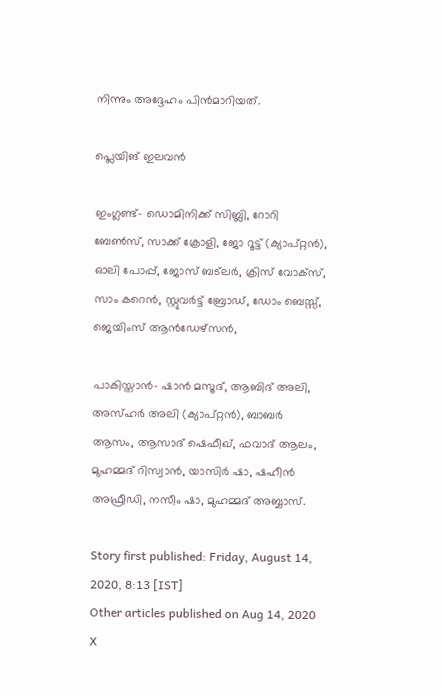നിന്നും അദ്ദേഹം പിന്‍മാറിയത്.

പ്ലെയിങ് ഇലവന്‍

ഇംഗ്ലണ്ട്- ഡൊമിനിക്ക് സിബ്ലി, റോറി ബേണ്‍സ്, സാക്ക് ക്രോളി, ജോ റൂട്ട് (ക്യാപ്റ്റന്‍), ഓലി പോപ്പ്, ജോസ് ബട്‌ലര്‍, ക്രിസ് വോക്‌സ്, സാം കറെന്‍, സ്റ്റുവര്‍ട്ട് ബ്രോഡ്, ഡോം ബെസ്സ്, ജെയിംസ് ആന്‍ഡേഴ്‌സന്‍,

പാകിസ്താന്‍- ഷാന്‍ മസൂദ്, ആബിദ് അലി, അസ്ഹര്‍ അലി (ക്യാപ്റ്റന്‍), ബാബര്‍ ആസം, ആസാദ് ഷെഫീഖ്, ഫവാദ് ആലം, മുഹമ്മദ് റിസ്വാന്‍, യാസിര്‍ ഷാ, ഷഹീന്‍ അഫ്രീഡി, നസീം ഷാ, മുഹമ്മദ് അബ്ബാസ്.

Story first published: Friday, August 14, 2020, 8:13 [IST]
Other articles published on Aug 14, 2020
X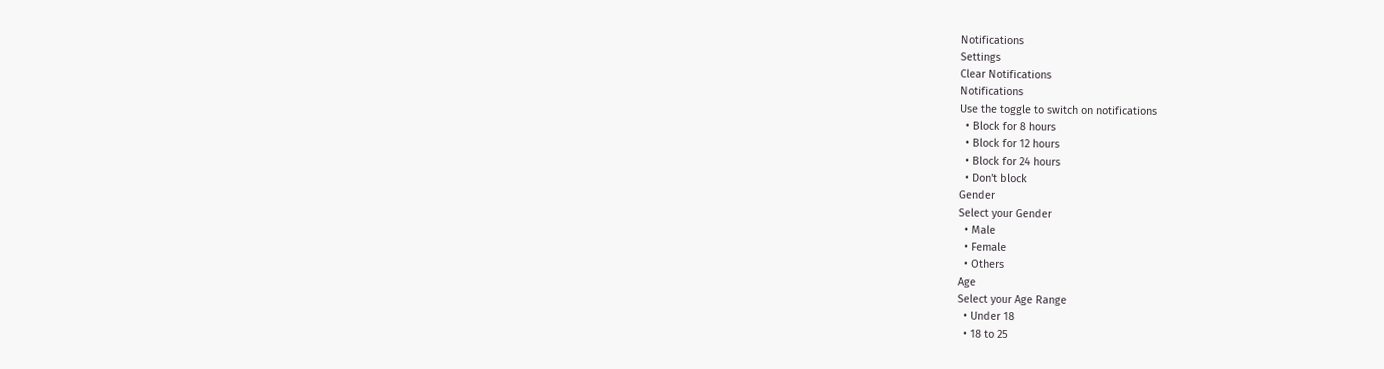Notifications
Settings
Clear Notifications
Notifications
Use the toggle to switch on notifications
  • Block for 8 hours
  • Block for 12 hours
  • Block for 24 hours
  • Don't block
Gender
Select your Gender
  • Male
  • Female
  • Others
Age
Select your Age Range
  • Under 18
  • 18 to 25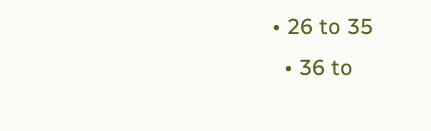• 26 to 35
  • 36 to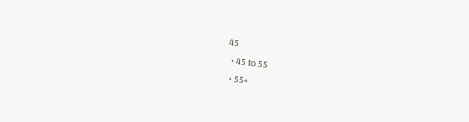45
  • 45 to 55
  • 55+